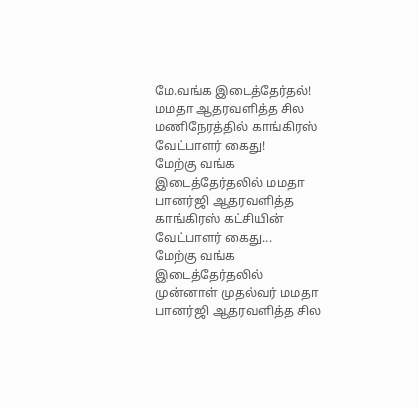மே.வங்க இடைத்தேர்தல்! மமதா ஆதரவளித்த சில மணிநேரத்தில் காங்கிரஸ் வேட்பாளர் கைது!
மேற்கு வங்க இடைத்தேர்தலில் மமதா பானர்ஜி ஆதரவளித்த காங்கிரஸ் கட்சியின் வேட்பாளர் கைது...
மேற்கு வங்க இடைத்தேர்தலில் முன்னாள் முதல்வர் மமதா பானர்ஜி ஆதரவளித்த சில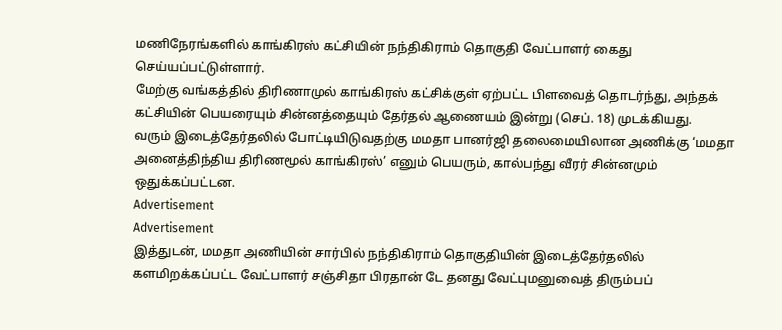மணிநேரங்களில் காங்கிரஸ் கட்சியின் நந்திகிராம் தொகுதி வேட்பாளர் கைது செய்யப்பட்டுள்ளார்.
மேற்கு வங்கத்தில் திரிணாமுல் காங்கிரஸ் கட்சிக்குள் ஏற்பட்ட பிளவைத் தொடர்ந்து, அந்தக் கட்சியின் பெயரையும் சின்னத்தையும் தேர்தல் ஆணையம் இன்று (செப். 18) முடக்கியது.
வரும் இடைத்தேர்தலில் போட்டியிடுவதற்கு மமதா பானர்ஜி தலைமையிலான அணிக்கு ‘மமதா அனைத்திந்திய திரிணமூல் காங்கிரஸ்’ எனும் பெயரும், கால்பந்து வீரர் சின்னமும் ஒதுக்கப்பட்டன.
Advertisement
Advertisement
இத்துடன், மமதா அணியின் சார்பில் நந்திகிராம் தொகுதியின் இடைத்தேர்தலில் களமிறக்கப்பட்ட வேட்பாளர் சஞ்சிதா பிரதான் டே தனது வேட்புமனுவைத் திரும்பப்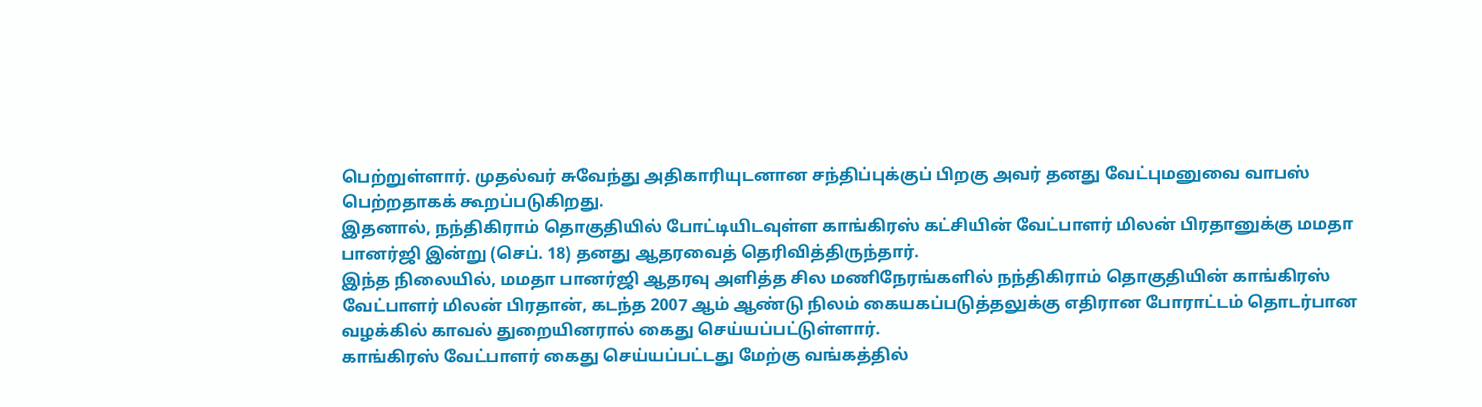பெற்றுள்ளார். முதல்வர் சுவேந்து அதிகாரியுடனான சந்திப்புக்குப் பிறகு அவர் தனது வேட்புமனுவை வாபஸ் பெற்றதாகக் கூறப்படுகிறது.
இதனால், நந்திகிராம் தொகுதியில் போட்டியிடவுள்ள காங்கிரஸ் கட்சியின் வேட்பாளர் மிலன் பிரதானுக்கு மமதா பானர்ஜி இன்று (செப். 18) தனது ஆதரவைத் தெரிவித்திருந்தார்.
இந்த நிலையில், மமதா பானர்ஜி ஆதரவு அளித்த சில மணிநேரங்களில் நந்திகிராம் தொகுதியின் காங்கிரஸ் வேட்பாளர் மிலன் பிரதான், கடந்த 2007 ஆம் ஆண்டு நிலம் கையகப்படுத்தலுக்கு எதிரான போராட்டம் தொடர்பான வழக்கில் காவல் துறையினரால் கைது செய்யப்பட்டுள்ளார்.
காங்கிரஸ் வேட்பாளர் கைது செய்யப்பட்டது மேற்கு வங்கத்தில்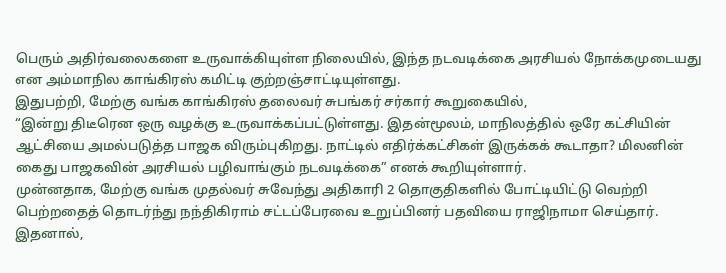பெரும் அதிர்வலைகளை உருவாக்கியுள்ள நிலையில், இந்த நடவடிக்கை அரசியல் நோக்கமுடையது என அம்மாநில காங்கிரஸ் கமிட்டி குற்றஞ்சாட்டியுள்ளது.
இதுபற்றி, மேற்கு வங்க காங்கிரஸ் தலைவர் சுபங்கர் சர்கார் கூறுகையில்,
“இன்று திடீரென ஒரு வழக்கு உருவாக்கப்பட்டுள்ளது. இதன்மூலம், மாநிலத்தில் ஒரே கட்சியின் ஆட்சியை அமல்படுத்த பாஜக விரும்புகிறது. நாட்டில் எதிர்க்கட்சிகள் இருக்கக் கூடாதா? மிலனின் கைது பாஜகவின் அரசியல் பழிவாங்கும் நடவடிக்கை” எனக் கூறியுள்ளார்.
முன்னதாக, மேற்கு வங்க முதல்வர் சுவேந்து அதிகாரி 2 தொகுதிகளில் போட்டியிட்டு வெற்றி பெற்றதைத் தொடர்ந்து நந்திகிராம் சட்டப்பேரவை உறுப்பினர் பதவியை ராஜிநாமா செய்தார். இதனால்,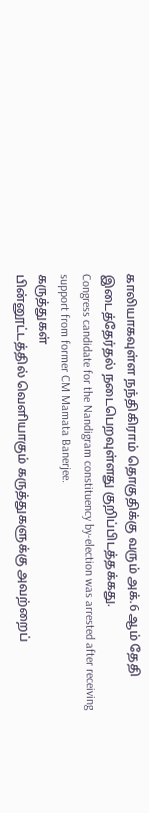காலியாகவுள்ள நந்திகிராம் தொகுதிக்கு வரும் அக்.6 ஆம் தேதி இடைத்தேர்தல் நடைபெறவுள்ளது குறிப்பிடத்தக்கது.
Congress candidate for the Nandigram constituency by-election was arrested after receiving support from former CM Mamata Banerjee.
கருத்துகள்
பின்னூட்டத்தில் வெளியாகும் கருத்துகளுக்கு அவற்றைப்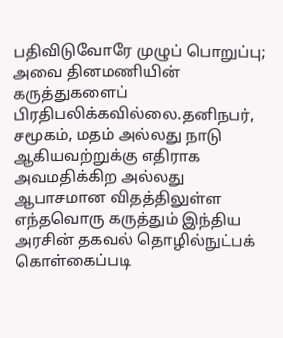பதிவிடுவோரே முழுப் பொறுப்பு; அவை தினமணியின் கருத்துகளைப் பிரதிபலிக்கவில்லை.தனிநபர், சமூகம், மதம் அல்லது நாடு ஆகியவற்றுக்கு எதிராக அவமதிக்கிற அல்லது ஆபாசமான விதத்திலுள்ள எந்தவொரு கருத்தும் இந்திய அரசின் தகவல் தொழில்நுட்பக் கொள்கைப்படி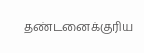தண்டனைக்குரிய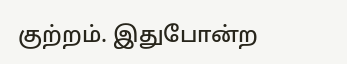குற்றம். இதுபோன்ற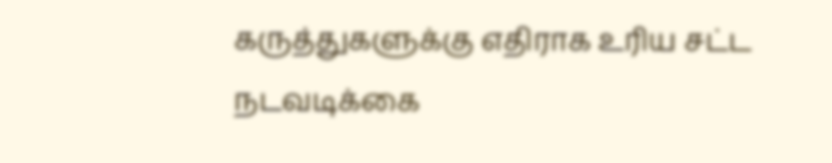கருத்துகளுக்கு எதிராக உரிய சட்ட நடவடிக்கை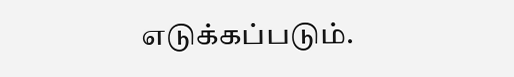எடுக்கப்படும்.